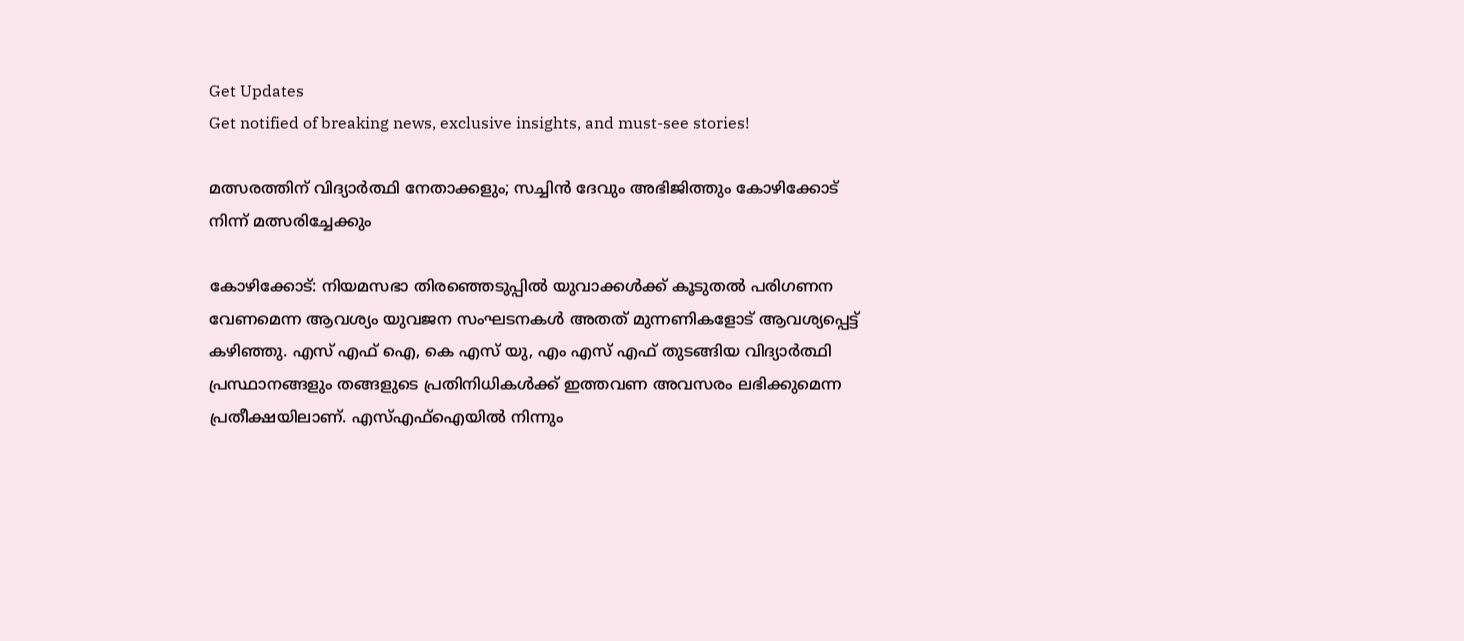Get Updates
Get notified of breaking news, exclusive insights, and must-see stories!

മത്സരത്തിന് വിദ്യാര്‍ത്ഥി നേതാക്കളും; സച്ചിന്‍ ദേവും അഭിജിത്തും കോഴിക്കോട് നിന്ന് മത്സരിച്ചേക്കും

കോഴിക്കോട്: നിയമസഭാ തിരഞ്ഞെടുപ്പില്‍ യുവാക്കള്‍ക്ക് കൂടുതല്‍ പരിഗണന വേണമെന്ന ആവശ്യം യുവജന സംഘടനകള്‍ അതത് മുന്നണികളോട് ആവശ്യപ്പെട്ട് കഴിഞ്ഞു. എസ് എഫ് ഐ, കെ എസ് യു, എം എസ് എഫ് തുടങ്ങിയ വിദ്യാര്‍ത്ഥി പ്രസ്ഥാനങ്ങളും തങ്ങളുടെ പ്രതിനിധികള്‍ക്ക് ഇത്തവണ അവസരം ലഭിക്കുമെന്ന പ്രതീക്ഷയിലാണ്. എസ്എഫ്ഐയില്‍ നിന്നും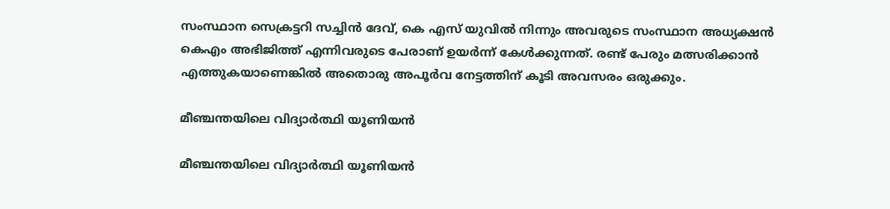സംസ്ഥാന സെക്രട്ടറി സച്ചിന്‍ ദേവ്, കെ എസ് യുവില്‍ നിന്നും അവരുടെ സംസ്ഥാന അധ്യക്ഷന്‍ കെഎം അഭിജിത്ത് എന്നിവരുടെ പേരാണ് ഉയര്‍ന്ന് കേള്‍ക്കുന്നത്. രണ്ട് പേരും മത്സരിക്കാന്‍ എത്തുകയാണെങ്കില്‍ അതൊരു അപൂര്‍വ നേട്ടത്തിന് കൂടി അവസരം ഒരുക്കും.

മീഞ്ചന്തയിലെ വിദ്യാര്‍ത്ഥി യൂണിയന്‍

മീഞ്ചന്തയിലെ വിദ്യാര്‍ത്ഥി യൂണിയന്‍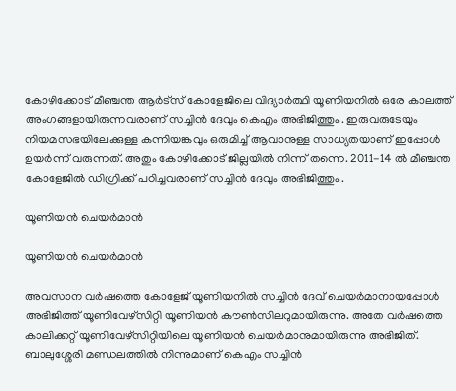കോഴിക്കോട് മീഞ്ചന്ത ആര്‍ട്സ് കോളേജിലെ വിദ്യാര്‍ത്ഥി യൂണിയനില്‍ ഒരേ കാലത്ത് അംഗങ്ങളായിരുന്നവരാണ് സച്ചിന്‍ ദേവും കെഎം അഭിജിത്തും. ഇരുവരുടേയും നിയമസഭയിലേക്കുള്ള കന്നിയങ്കവും ഒരുമിച്ച് ആവാനുള്ള സാധ്യതയാണ് ഇപ്പോള്‍ ഉയര്‍ന്ന് വരുന്നത്. അതും കോഴിക്കോട് ജില്ലയില്‍ നിന്ന് തന്നെ. 2011-14 ല്‍ മീഞ്ചന്ത കോളേജില്‍ ഡിഗ്രിക്ക് പഠിച്ചവരാണ് സച്ചിന്‍ ദേവും അഭിജിത്തും.

യൂണിയന്‍ ചെയര്‍മാന്‍

യൂണിയന്‍ ചെയര്‍മാന്‍

അവസാന വര്‍ഷത്തെ കോളേജ് യൂണിയനില്‍ സച്ചിന്‍ ദേവ് ചെയര്‍മാനായപ്പോള്‍ അഭിജിത്ത് യൂണിവേഴ്സിറ്റി യൂണിയന്‍ കൗണ്‍സിലറുമായിരുന്നു. അതേ വര്‍ഷത്തെ കാലിക്കറ്റ് യൂണിവേഴ്സിറ്റിയിലെ യൂണിയന്‍ ചെയര്‍മാനുമായിരുന്നു അഭിജിത്. ബാലുശ്ശേരി മണ്ഡലത്തില്‍ നിന്നുമാണ് കെഎം സച്ചിന്‍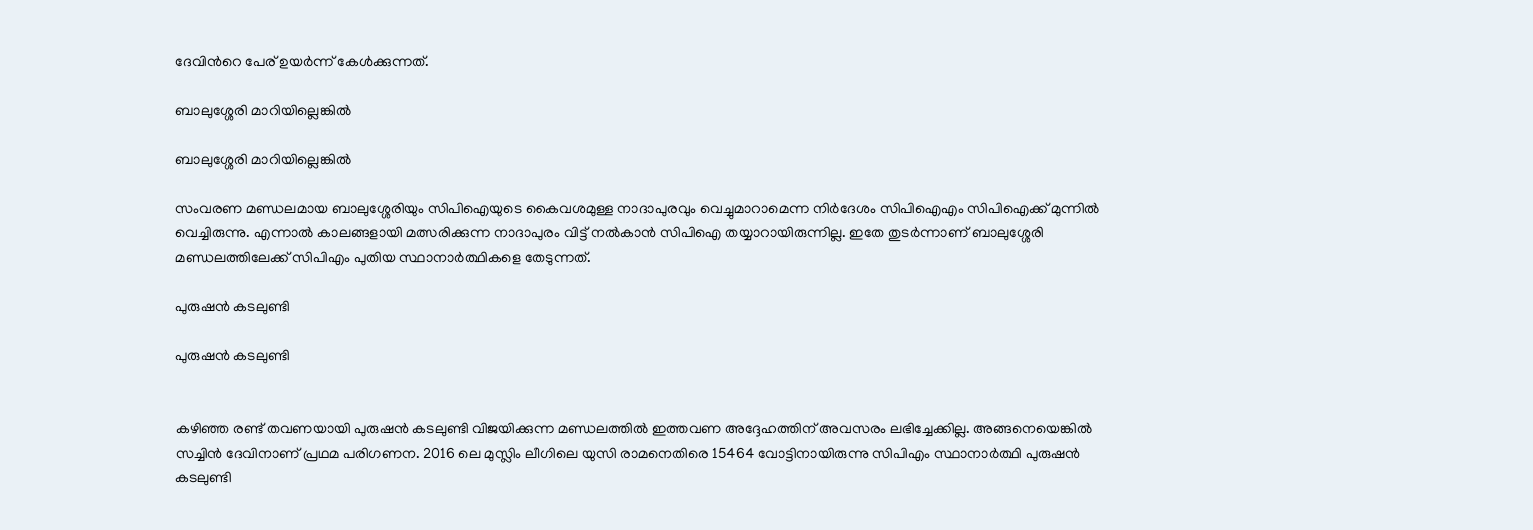ദേവിന്‍റെ പേര് ഉയര്‍ന്ന് കേള്‍ക്കുന്നത്.

ബാലുശ്ശേരി മാറിയില്ലെങ്കില്‍

ബാലുശ്ശേരി മാറിയില്ലെങ്കില്‍

സംവരണ മണ്ഡലമായ ബാലുശ്ശേരിയും സിപിഐയുടെ കൈവശമുള്ള നാദാപുരവും വെച്ചുമാറാമെന്ന നിര്‍ദേശം സിപിഐഎം സിപിഐക്ക് മുന്നില്‍ വെച്ചിരുന്നു. എന്നാല്‍ കാലങ്ങളായി മത്സരിക്കുന്ന നാദാപുരം വിട്ട് നല്‍കാന്‍ സിപിഐ തയ്യാറായിരുന്നില്ല. ഇതേ തുടര്‍ന്നാണ് ബാലുശ്ശേരി മണ്ഡലത്തിലേക്ക് സിപിഎം പുതിയ സ്ഥാനാര്‍ത്ഥികളെ തേടുന്നത്.

പുരുഷന്‍ കടലുണ്ടി

പുരുഷന്‍ കടലുണ്ടി


കഴിഞ്ഞ രണ്ട് തവണയായി പുരുഷന്‍ കടലുണ്ടി വിജയിക്കുന്ന മണ്ഡലത്തില്‍ ഇത്തവണ അദ്ദേഹത്തിന് അവസരം ലഭിച്ചേക്കില്ല. അങ്ങനെയെങ്കില്‍ സച്ചിന്‍ ദേവിനാണ് പ്രഥമ പരിഗണന. 2016 ലെ മുസ്ലിം ലീഗിലെ യുസി രാമനെതിരെ 15464 വോട്ടിനായിരുന്നു സിപിഎം സ്ഥാനാര്‍ത്ഥി പുരുഷന്‍ കടലുണ്ടി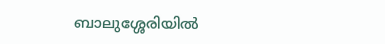ബാലുശ്ശേരിയില്‍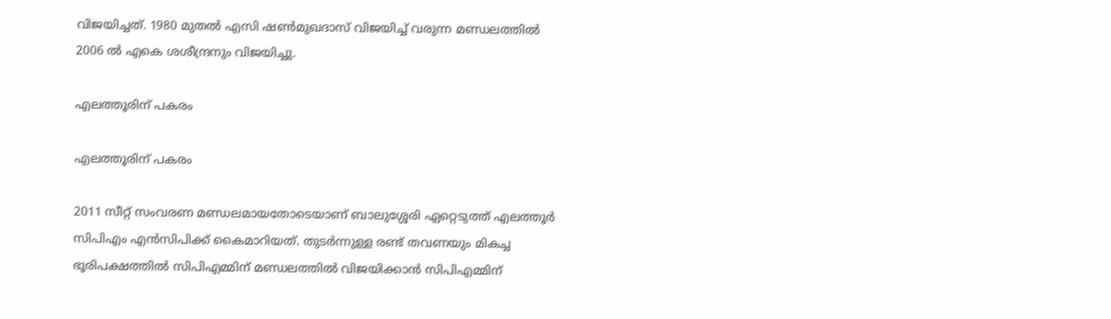വിജയിച്ചത്. 1980 മുതല്‍ എസി ഷണ്‍മുഖദാസ് വിജയിച്ച് വരുന്ന മണ്ഡലത്തില്‍ 2006 ല്‍ എകെ ശശീന്ദ്രനും വിജയിച്ചു.

എലത്തൂരിന് പകരം

എലത്തൂരിന് പകരം

2011 സീറ്റ് സംവരണ മണ്ഡലമായതോടെയാണ് ബാലുശ്ശേരി ഏറ്റെടുത്ത് എലത്തൂര്‍ സിപിഎം എന്‍സിപിക്ക് കൈമാറിയത്. തുടര്‍ന്നുള്ള രണ്ട് തവണയും മികച്ച ഭൂരിപക്ഷത്തില്‍ സിപിഎമ്മിന് മണ്ഡലത്തില്‍ വിജയിക്കാന്‍ സിപിഎമ്മിന്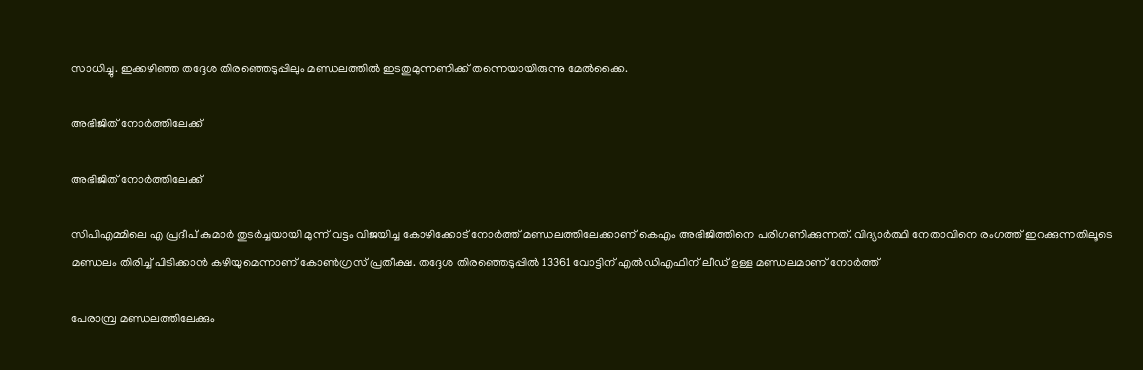സാധിച്ചു. ഇക്കഴിഞ്ഞ തദ്ദേശ തിരഞ്ഞെടുപ്പിലും മണ്ഡലത്തില്‍ ഇടതുമുന്നണിക്ക് തന്നെയായിരുന്നു മേല്‍ക്കൈ.

അഭിജിത് നോര്‍ത്തിലേക്ക്

അഭിജിത് നോര്‍ത്തിലേക്ക്

സിപിഎമ്മിലെ എ പ്രദീപ് കുമാര്‍ തുടര്‍ച്ചയായി മുന്ന് വട്ടം വിജയിച്ച കോഴിക്കോട് നോര്‍ത്ത് മണ്ഡലത്തിലേക്കാണ് കെഎം അഭിജിത്തിനെ പരിഗണിക്കുന്നത്. വിദ്യാര്‍ത്ഥി നേതാവിനെ രംഗത്ത് ഇറക്കുന്നതിലൂടെ മണ്ഡലം തിരിച്ച് പിടിക്കാന്‍ കഴിയുമെന്നാണ് കോണ്‍ഗ്രസ് പ്രതീക്ഷ. തദ്ദേശ തിരഞ്ഞെടുപ്പില്‍ 13361 വോട്ടിന് എല്‍ഡിഎഫിന് ലീഡ് ഉള്ള മണ്ഡലമാണ് നോര്‍ത്ത്

പേരാമ്പ്ര മണ്ഡലത്തിലേക്കും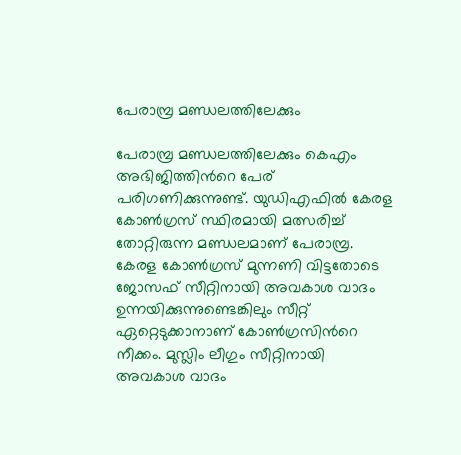പേരാമ്പ്ര മണ്ഡലത്തിലേക്കും

പേരാമ്പ്ര മണ്ഡലത്തിലേക്കും കെഎം അഭിജിത്തിന്‍റെ പേര് പരിഗണിക്കുന്നുണ്ട്. യുഡിഎഫില്‍ കേരള കോണ്‍ഗ്രസ് സ്ഥിരമായി മത്സരിച്ച് തോറ്റിരുന്ന മണ്ഡലമാണ് പേരാമ്പ്ര. കേരള കോണ്‍ഗ്രസ് മുന്നണി വിട്ടതോടെ ജോസഫ് സീറ്റിനായി അവകാശ വാദം ഉന്നയിക്കുന്നുണ്ടെങ്കിലും സീറ്റ് ഏറ്റെടുക്കാനാണ് കോണ്‍ഗ്രസിന്‍റെ നീക്കം. മുസ്ലിം ലീഗും സീറ്റിനായി അവകാശ വാദം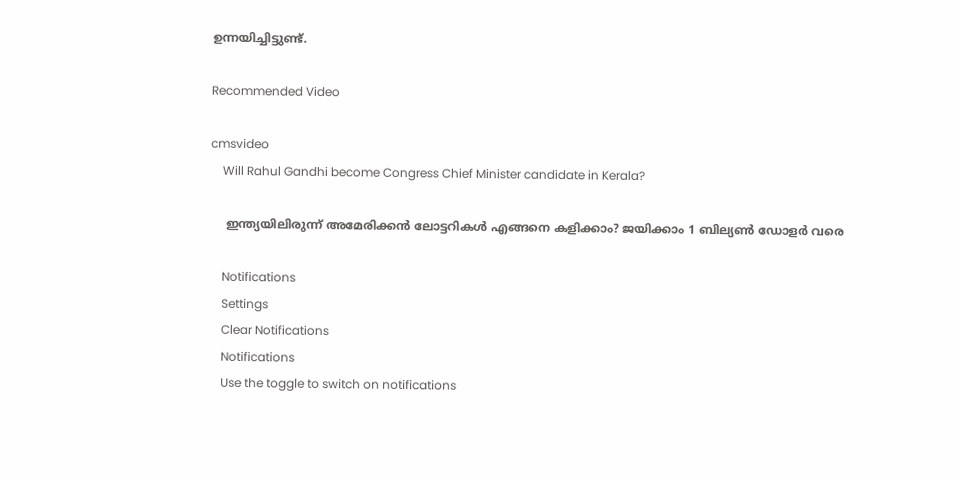ഉന്നയിച്ചിട്ടുണ്ട്.

Recommended Video

cmsvideo
    Will Rahul Gandhi become Congress Chief Minister candidate in Kerala?

    ഇന്ത്യയിലിരുന്ന് അമേരിക്കൻ ലോട്ടറികൾ എങ്ങനെ കളിക്കാം? ജയിക്കാം 1 ബില്യൺ ഡോളർ വരെ

    Notifications
    Settings
    Clear Notifications
    Notifications
    Use the toggle to switch on notifications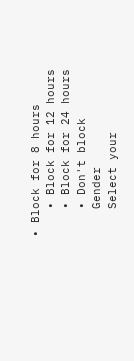• Block for 8 hours
    • Block for 12 hours
    • Block for 24 hours
    • Don't block
    Gender
    Select your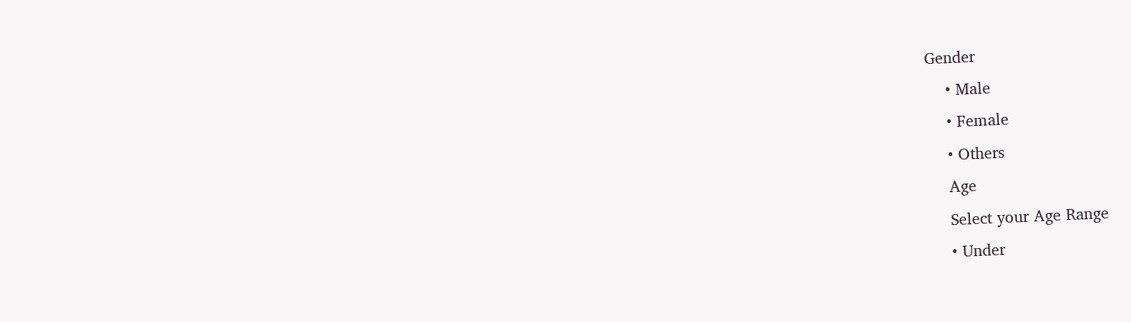Gender
    • Male
    • Female
    • Others
    Age
    Select your Age Range
    • Under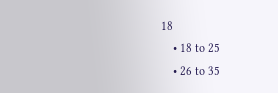18
    • 18 to 25
    • 26 to 35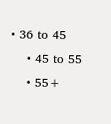• 36 to 45
    • 45 to 55
    • 55+